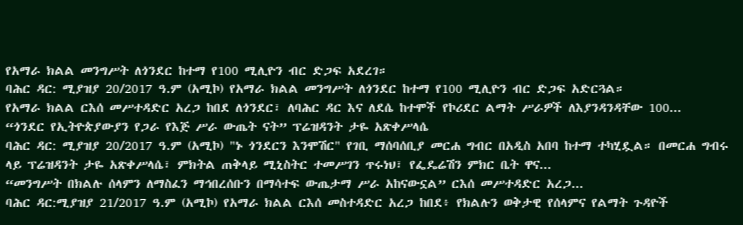የአማራ ክልል መንግሥት ለጎንደር ከተማ የ100 ሚሊዮን ብር ድጋፍ አደረገ።
ባሕር ዳር: ሚያዝያ 20/2017 ዓ.ም (አሚኮ) የአማራ ክልል መንግሥት ለጎንደር ከተማ የ100 ሚሊዮን ብር ድጋፍ አድርጓል።
የአማራ ክልል ርእሰ መሥተዳድር አረጋ ከበደ ለጎንደር፣ ለባሕር ዳር እና ለደሴ ከተሞች የኮሪደር ልማት ሥራዎች ለእያንዳንዳቸው 100...
“ጎንደር የኢትዮጵያውያን የጋራ የእጅ ሥራ ውጤት ናት” ፕሬዝዳንት ታዬ አጽቀሥላሴ
ባሕር ዳር: ሚያዝያ 20/2017 ዓ.ም (አሚኮ) "ኑ ጎንደርን እንሞሽር" የገቢ ማሰባሰቢያ መርሐ ግብር በአዲስ አበባ ከተማ ተካሂዷል። በመርሐ ግብሩ ላይ ፕሬዝዳንት ታዬ አጽቀሥላሴ፣ ምክትል ጠቅላይ ሚኒስትር ተመሥገን ጥሩነህ፣ የፌዴሬሽን ምክር ቤት ዋና...
“መንግሥት በክልሉ ሰላምን ለማስፈን ማኅበረሰቡን በማሳተፍ ውጤታማ ሥራ አከናውኗል” ርእሰ መሥተዳድር አረጋ...
ባሕር ዳር:ሚያዝያ 21/2017 ዓ.ም (አሚኮ) የአማራ ክልል ርእሰ መስተዳድር አረጋ ከበደ፥ የክልሉን ወቅታዊ የሰላምና የልማት ጉዳዮች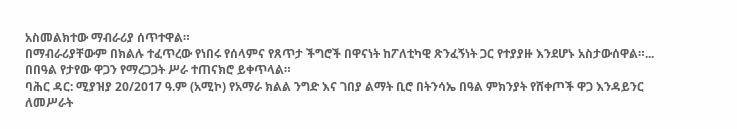አስመልክተው ማብራሪያ ሰጥተዋል።
በማብራሪያቸውም በክልሉ ተፈጥረው የነበሩ የሰላምና የጸጥታ ችግሮች በዋናነት ከፖለቲካዊ ጽንፈኝነት ጋር የተያያዙ እንደሆኑ አስታውሰዋል።...
በበዓል የታየው ዋጋን የማረጋጋት ሥራ ተጠናክሮ ይቀጥላል።
ባሕር ዳር: ሚያዝያ 20/2017 ዓ.ም (አሚኮ) የአማራ ክልል ንግድ እና ገበያ ልማት ቢሮ በትንሳኤ በዓል ምክንያት የሸቀጦች ዋጋ እንዳይንር ለመሥራት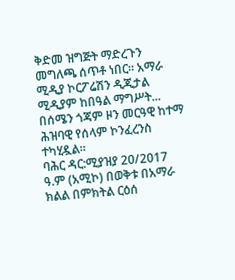ቅድመ ዝግጅት ማድረጉን መግለጫ ሰጥቶ ነበር። አማራ ሚዲያ ኮርፖሬሽን ዲጂታል ሚዲያም ከበዓል ማግሥት...
በሰሜን ጎጃም ዞን መርዓዊ ከተማ ሕዝባዊ የሰላም ኮንፈረንስ ተካሂዷል።
ባሕር ዳር:ሚያዝያ 20/2017 ዓ.ም (አሚኮ) በወቅቱ በአማራ ክልል በምክትል ርዕሰ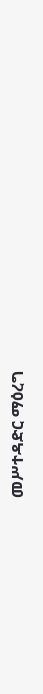መሥተዳድር ማዕረግ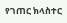የገጠር ክላስተር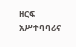ዘርፍ አሥተባባሪና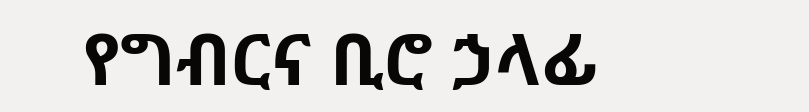የግብርና ቢሮ ኃላፊ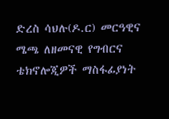ድረስ ሳህሉ(ዶ.ር) መርዓዊና ሜጫ ለዘመናዊ የግብርና ቴክኖሎጂዎች ማስፋፊያነት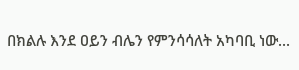በክልሉ እንደ ዐይን ብሌን የምንሳሳለት አካባቢ ነው...